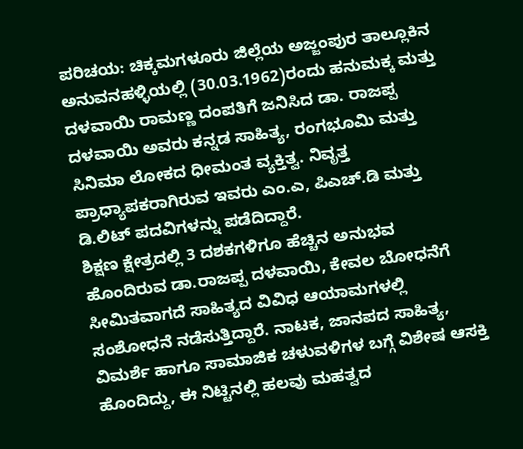ಪರಿಚಯ: ಚಿಕ್ಕಮಗಳೂರು ಜಿಲ್ಲೆಯ ಅಜ್ಜಂಪುರ ತಾಲ್ಲೂಕಿನ ಅನುವನಹಳ್ಳಿಯಲ್ಲಿ (30.03.1962)ರಂದು ಹನುಮಕ್ಕ ಮತ್ತು ದಳವಾಯಿ ರಾಮಣ್ಣ ದಂಪತಿಗೆ ಜನಿಸಿದ ಡಾ. ರಾಜಪ್ಪ ದಳವಾಯಿ ಅವರು ಕನ್ನಡ ಸಾಹಿತ್ಯ, ರಂಗಭೂಮಿ ಮತ್ತು ಸಿನಿಮಾ ಲೋಕದ ಧೀಮಂತ ವ್ಯಕ್ತಿತ್ವ. ನಿವೃತ್ತ ಪ್ರಾಧ್ಯಾಪಕರಾಗಿರುವ ಇವರು ಎಂ.ಎ, ಪಿಎಚ್.ಡಿ ಮತ್ತು ಡಿ.ಲಿಟ್ ಪದವಿಗಳನ್ನು ಪಡೆದಿದ್ದಾರೆ.
ಶಿಕ್ಷಣ ಕ್ಷೇತ್ರದಲ್ಲಿ 3 ದಶಕಗಳಿಗೂ ಹೆಚ್ಚಿನ ಅನುಭವ ಹೊಂದಿರುವ ಡಾ.ರಾಜಪ್ಪ ದಳವಾಯಿ, ಕೇವಲ ಬೋಧನೆಗೆ ಸೀಮಿತವಾಗದೆ ಸಾಹಿತ್ಯದ ವಿವಿಧ ಆಯಾಮಗಳಲ್ಲಿ ಸಂಶೋಧನೆ ನಡೆಸುತ್ತಿದ್ದಾರೆ. ನಾಟಕ, ಜಾನಪದ ಸಾಹಿತ್ಯ, ವಿಮರ್ಶೆ ಹಾಗೂ ಸಾಮಾಜಿಕ ಚಳುವಳಿಗಳ ಬಗ್ಗೆ ವಿಶೇಷ ಆಸಕ್ತಿ ಹೊಂದಿದ್ದು, ಈ ನಿಟ್ಟಿನಲ್ಲಿ ಹಲವು ಮಹತ್ವದ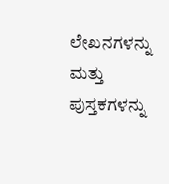ಲೇಖನಗಳನ್ನು ಮತ್ತು ಪುಸ್ತಕಗಳನ್ನು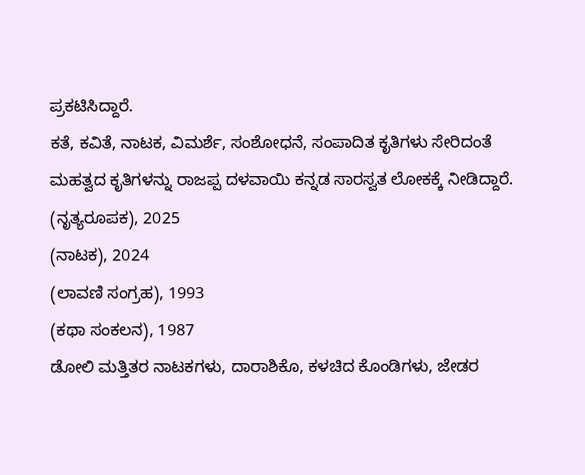ಪ್ರಕಟಿಸಿದ್ದಾರೆ.
ಕತೆ, ಕವಿತೆ, ನಾಟಕ, ವಿಮರ್ಶೆ, ಸಂಶೋಧನೆ, ಸಂಪಾದಿತ ಕೃತಿಗಳು ಸೇರಿದಂತೆ ಮಹತ್ವದ ಕೃತಿಗಳನ್ನು ರಾಜಪ್ಪ ದಳವಾಯಿ ಕನ್ನಡ ಸಾರಸ್ವತ ಲೋಕಕ್ಕೆ ನೀಡಿದ್ದಾರೆ.
(ನೃತ್ಯರೂಪಕ), 2025
(ನಾಟಕ), 2024
(ಲಾವಣಿ ಸಂಗ್ರಹ), 1993
(ಕಥಾ ಸಂಕಲನ), 1987
ಡೋಲಿ ಮತ್ತಿತರ ನಾಟಕಗಳು, ದಾರಾಶಿಕೊ, ಕಳಚಿದ ಕೊಂಡಿಗಳು, ಜೇಡರ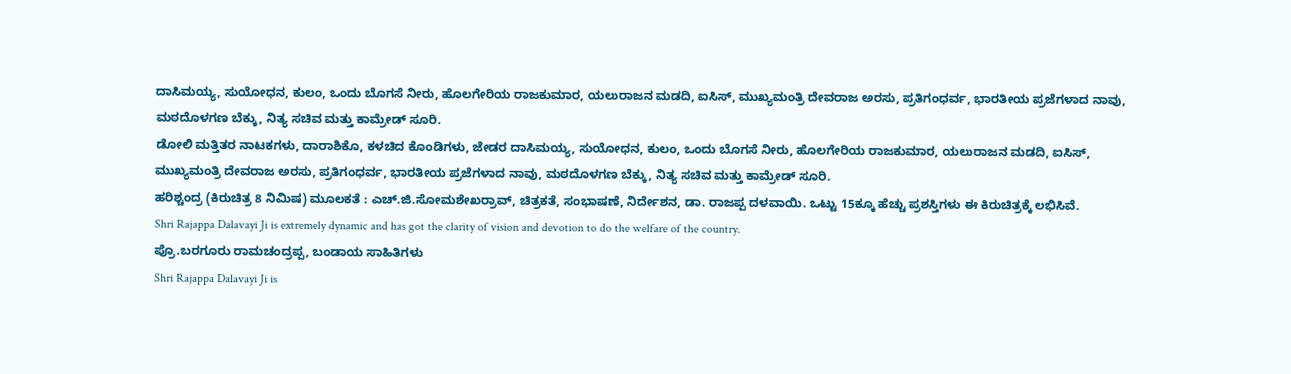ದಾಸಿಮಯ್ಯ, ಸುಯೋಧನ, ಕುಲಂ, ಒಂದು ಬೊಗಸೆ ನೀರು, ಹೊಲಗೇರಿಯ ರಾಜಕುಮಾರ, ಯಲುರಾಜನ ಮಡದಿ, ಐಸಿಸ್, ಮುಖ್ಯಮಂತ್ರಿ ದೇವರಾಜ ಅರಸು, ಪ್ರತಿಗಂಧರ್ವ, ಭಾರತೀಯ ಪ್ರಜೆಗಳಾದ ನಾವು, ಮಠದೊಳಗಣ ಬೆಕ್ಕು, ನಿತ್ಯ ಸಚಿವ ಮತ್ತು ಕಾಮ್ರೇಡ್ ಸೂರಿ.
ಡೋಲಿ ಮತ್ತಿತರ ನಾಟಕಗಳು, ದಾರಾಶಿಕೊ, ಕಳಚಿದ ಕೊಂಡಿಗಳು, ಜೇಡರ ದಾಸಿಮಯ್ಯ, ಸುಯೋಧನ, ಕುಲಂ, ಒಂದು ಬೊಗಸೆ ನೀರು, ಹೊಲಗೇರಿಯ ರಾಜಕುಮಾರ, ಯಲುರಾಜನ ಮಡದಿ, ಐಸಿಸ್, ಮುಖ್ಯಮಂತ್ರಿ ದೇವರಾಜ ಅರಸು, ಪ್ರತಿಗಂಧರ್ವ, ಭಾರತೀಯ ಪ್ರಜೆಗಳಾದ ನಾವು, ಮಠದೊಳಗಣ ಬೆಕ್ಕು, ನಿತ್ಯ ಸಚಿವ ಮತ್ತು ಕಾಮ್ರೇಡ್ ಸೂರಿ.
ಹರಿಶ್ಚಂದ್ರ (ಕಿರುಚಿತ್ರ 8 ನಿಮಿಷ) ಮೂಲಕತೆ : ಎಚ್.ಜಿ.ಸೋಮಶೇಖರ್ರಾವ್, ಚಿತ್ರಕತೆ, ಸಂಭಾಷಣೆ, ನಿರ್ದೇಶನ, ಡಾ. ರಾಜಪ್ಪ ದಳವಾಯಿ. ಒಟ್ಟು 15ಕ್ಕೂ ಹೆಚ್ಚು ಪ್ರಶಸ್ತಿಗಳು ಈ ಕಿರುಚಿತ್ರಕ್ಕೆ ಲಭಿಸಿವೆ.
Shri Rajappa Dalavayi Ji is extremely dynamic and has got the clarity of vision and devotion to do the welfare of the country.
ಪ್ರೊ.ಬರಗೂರು ರಾಮಚಂದ್ರಪ್ಪ, ಬಂಡಾಯ ಸಾಹಿತಿಗಳು
Shri Rajappa Dalavayi Ji is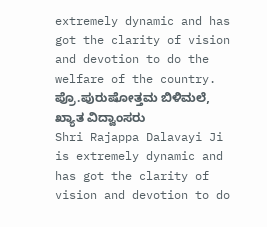extremely dynamic and has got the clarity of vision and devotion to do the welfare of the country.
ಪ್ರೊ.ಪುರುಷೋತ್ತಮ ಬಿಳಿಮಲೆ, ಖ್ಯಾತ ವಿದ್ವಾಂಸರು
Shri Rajappa Dalavayi Ji is extremely dynamic and has got the clarity of vision and devotion to do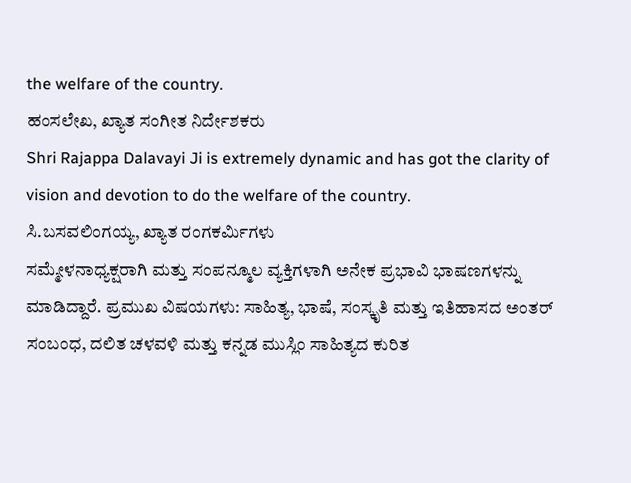the welfare of the country.
ಹಂಸಲೇಖ, ಖ್ಯಾತ ಸಂಗೀತ ನಿರ್ದೇಶಕರು
Shri Rajappa Dalavayi Ji is extremely dynamic and has got the clarity of vision and devotion to do the welfare of the country.
ಸಿ.ಬಸವಲಿಂಗಯ್ಯ, ಖ್ಯಾತ ರಂಗಕರ್ಮಿಗಳು
ಸಮ್ಮೇಳನಾಧ್ಯಕ್ಷರಾಗಿ ಮತ್ತು ಸಂಪನ್ಮೂಲ ವ್ಯಕ್ತಿಗಳಾಗಿ ಅನೇಕ ಪ್ರಭಾವಿ ಭಾಷಣಗಳನ್ನು ಮಾಡಿದ್ದಾರೆ. ಪ್ರಮುಖ ವಿಷಯಗಳು: ಸಾಹಿತ್ಯ, ಭಾಷೆ, ಸಂಸ್ಕೃತಿ ಮತ್ತು ಇತಿಹಾಸದ ಅಂತರ್ ಸಂಬಂಧ, ದಲಿತ ಚಳವಳಿ ಮತ್ತು ಕನ್ನಡ ಮುಸ್ಲಿಂ ಸಾಹಿತ್ಯದ ಕುರಿತ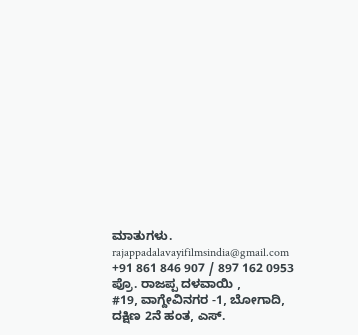ಮಾತುಗಳು.
rajappadalavayifilmsindia@gmail.com
+91 861 846 907 / 897 162 0953
ಪ್ರೊ. ರಾಜಪ್ಪ ದಳವಾಯಿ ,
#19, ವಾಗ್ದೇವಿನಗರ -1, ಬೋಗಾದಿ,
ದಕ್ಷಿಣ 2ನೆ ಹಂತ, ಎಸ್.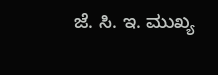ಜೆ. ಸಿ. ಇ. ಮುಖ್ಯ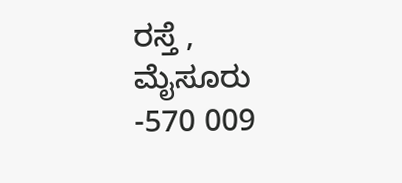ರಸ್ತೆ ,
ಮೈಸೂರು -570 009